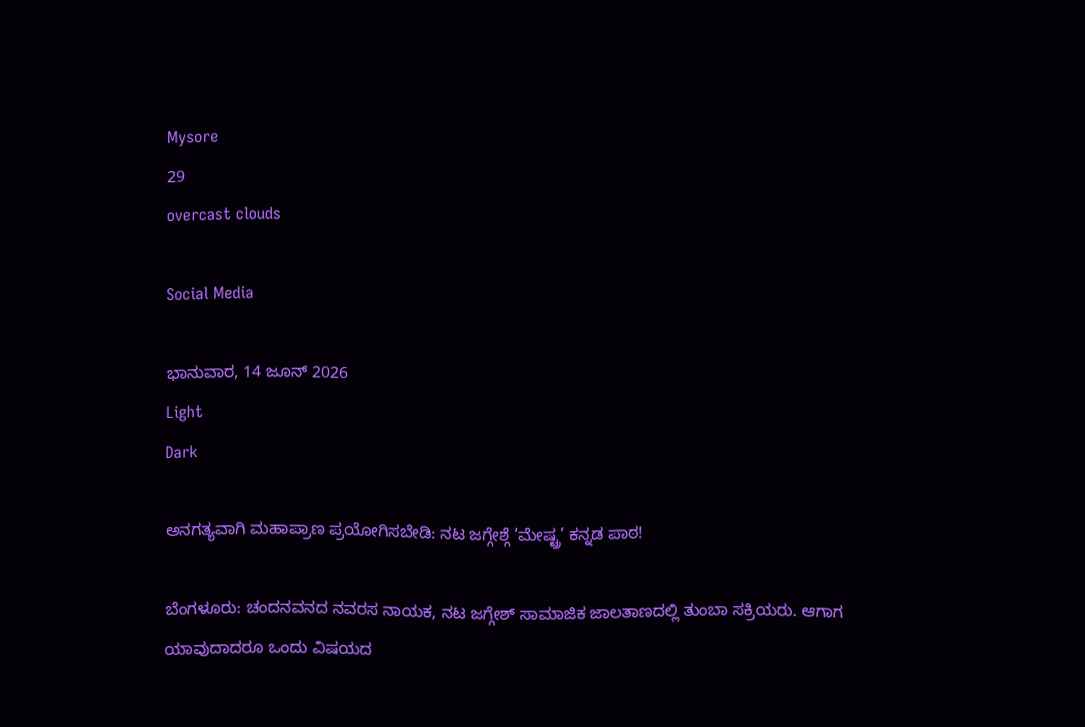Mysore
29
overcast clouds

Social Media

ಭಾನುವಾರ, 14 ಜೂನ್ 2026
Light
Dark

ಅನಗತ್ಯವಾಗಿ ಮಹಾಪ್ರಾಣ ಪ್ರಯೋಗಿಸಬೇಡಿ: ನಟ ಜಗ್ಗೇಶ್ಗೆ ‘ಮೇಷ್ಟ್ರ’ ಕನ್ನಡ ಪಾಠ!

ಬೆಂಗಳೂರು: ಚಂದನವನದ ನವರಸ ನಾಯಕ, ನಟ ಜಗ್ಗೇಶ್ ಸಾಮಾಜಿಕ ಜಾಲತಾಣದಲ್ಲಿ ತುಂಬಾ ಸಕ್ರಿಯರು. ಆಗಾಗ ಯಾವುದಾದರೂ ಒಂದು ವಿಷಯದ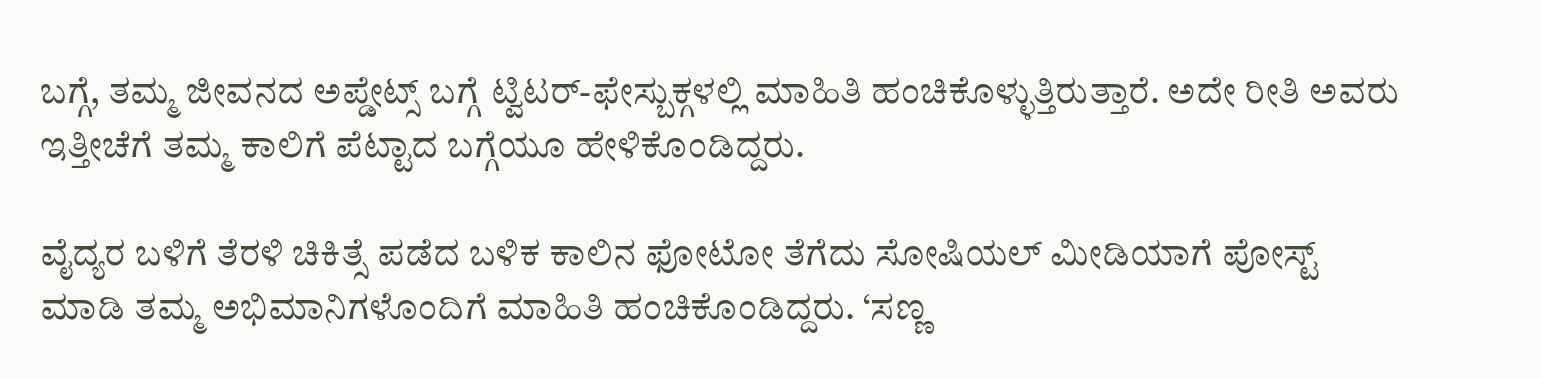ಬಗ್ಗೆ, ತಮ್ಮ ಜೀವನದ ಅಪ್ಡೇಟ್ಸ್ ಬಗ್ಗೆ ಟ್ವಿಟರ್-ಫೇಸ್ಬುಕ್ಗಳಲ್ಲಿ ಮಾಹಿತಿ ಹಂಚಿಕೊಳ್ಳುತ್ತಿರುತ್ತಾರೆ. ಅದೇ ರೀತಿ ಅವರು ಇತ್ತೀಚೆಗೆ ತಮ್ಮ ಕಾಲಿಗೆ ಪೆಟ್ಟಾದ ಬಗ್ಗೆಯೂ ಹೇಳಿಕೊಂಡಿದ್ದರು.

ವೈದ್ಯರ ಬಳಿಗೆ ತೆರಳಿ ಚಿಕಿತ್ಸೆ ಪಡೆದ ಬಳಿಕ ಕಾಲಿನ ಫೋಟೋ ತೆಗೆದು ಸೋಷಿಯಲ್ ಮೀಡಿಯಾಗೆ ಪೋಸ್ಟ್ ಮಾಡಿ ತಮ್ಮ ಅಭಿಮಾನಿಗಳೊಂದಿಗೆ ಮಾಹಿತಿ ಹಂಚಿಕೊಂಡಿದ್ದರು. ‘ಸಣ್ಣ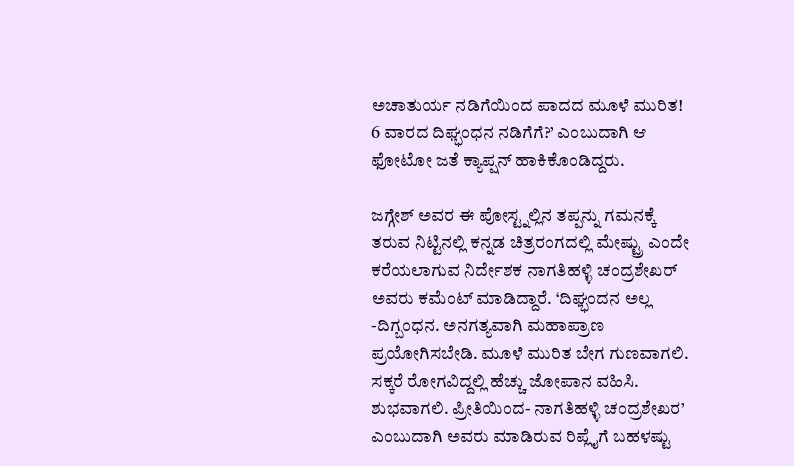ಅಚಾತುರ್ಯ ನಡಿಗೆಯಿಂದ ಪಾದದ ಮೂಳೆ ಮುರಿತ! 6 ವಾರದ ದಿಘ್ಭಂಧನ ನಡಿಗೆಗೆ?’ ಎಂಬುದಾಗಿ ಆ ಫೋಟೋ ಜತೆ ಕ್ಯಾಪ್ಷನ್ ಹಾಕಿಕೊಂಡಿದ್ದರು.

ಜಗ್ಗೇಶ್ ಅವರ ಈ ಪೋಸ್ಟ್ನಲ್ಲಿನ ತಪ್ಪನ್ನು ಗಮನಕ್ಕೆ ತರುವ ನಿಟ್ಟಿನಲ್ಲಿ ಕನ್ನಡ ಚಿತ್ರರಂಗದಲ್ಲಿ ಮೇಷ್ಟ್ರು ಎಂದೇ ಕರೆಯಲಾಗುವ ನಿರ್ದೇಶಕ ನಾಗತಿಹಳ್ಳಿ ಚಂದ್ರಶೇಖರ್ ಅವರು ಕಮೆಂಟ್ ಮಾಡಿದ್ದಾರೆ. ‘ದಿಘ್ಭಂದನ ಅಲ್ಲ -ದಿಗ್ಬಂಧನ. ಅನಗತ್ಯವಾಗಿ ಮಹಾಪ್ರಾಣ ಪ್ರಯೋಗಿಸಬೇಡಿ. ಮೂಳೆ ಮುರಿತ ಬೇಗ ಗುಣವಾಗಲಿ. ಸಕ್ಕರೆ ರೋಗವಿದ್ದಲ್ಲಿ ಹೆಚ್ಚು ಜೋಪಾನ ವಹಿಸಿ. ಶುಭವಾಗಲಿ. ಪ್ರೀತಿಯಿಂದ- ನಾಗತಿಹಳ್ಳಿ ಚಂದ್ರಶೇಖರ’ ಎಂಬುದಾಗಿ ಅವರು ಮಾಡಿರುವ ರಿಪ್ಲೈಗೆ ಬಹಳಷ್ಟು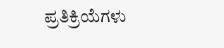ಪ್ರತಿಕ್ರಿಯೆಗಳು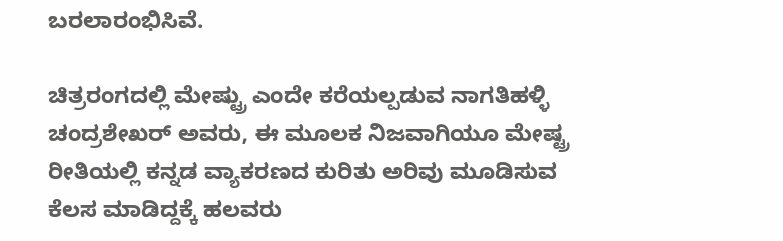ಬರಲಾರಂಭಿಸಿವೆ.

ಚಿತ್ರರಂಗದಲ್ಲಿ ಮೇಷ್ಟ್ರು ಎಂದೇ ಕರೆಯಲ್ಪಡುವ ನಾಗತಿಹಳ್ಳಿ ಚಂದ್ರಶೇಖರ್ ಅವರು, ಈ ಮೂಲಕ ನಿಜವಾಗಿಯೂ ಮೇಷ್ಟ್ರ ರೀತಿಯಲ್ಲಿ ಕನ್ನಡ ವ್ಯಾಕರಣದ ಕುರಿತು ಅರಿವು ಮೂಡಿಸುವ ಕೆಲಸ ಮಾಡಿದ್ದಕ್ಕೆ ಹಲವರು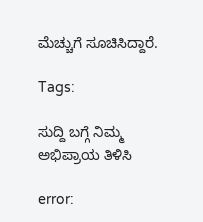ಮೆಚ್ಚುಗೆ ಸೂಚಿಸಿದ್ದಾರೆ.

Tags:

ಸುದ್ದಿ ಬಗ್ಗೆ ನಿಮ್ಮ ಅಭಿಪ್ರಾಯ ತಿಳಿಸಿ

error: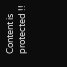Content is protected !!